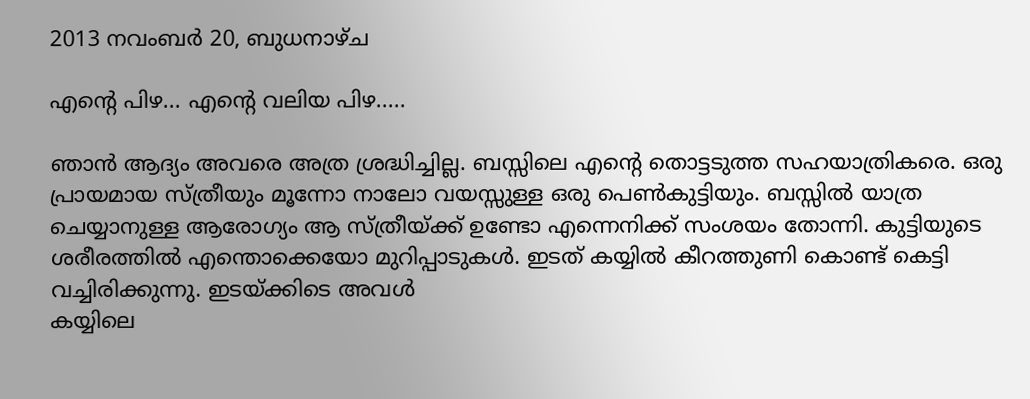2013 നവംബർ 20, ബുധനാഴ്‌ച

എന്റെ പിഴ... എന്റെ വലിയ പിഴ.....

ഞാന്‍ ആദ്യം അവരെ അത്ര ശ്രദ്ധിച്ചില്ല. ബസ്സിലെ എന്റെ തൊട്ടടുത്ത സഹയാത്രികരെ. ഒരു പ്രായമായ സ്ത്രീയും മൂന്നോ നാലോ വയസ്സുള്ള ഒരു പെണ്‍കുട്ടിയും. ബസ്സില്‍ യാത്ര ചെയ്യാനുള്ള ആരോഗ്യം ആ സ്ത്രീയ്ക്ക് ഉണ്ടോ എന്നെനിക്ക് സംശയം തോന്നി. കുട്ടിയുടെ ശരീരത്തില്‍ എന്തൊക്കെയോ മുറിപ്പാടുകള്‍. ഇടത് കയ്യില്‍ കീറത്തുണി കൊണ്ട് കെട്ടി വച്ചിരിക്കുന്നു. ഇടയ്ക്കിടെ അവള്‍
കയ്യിലെ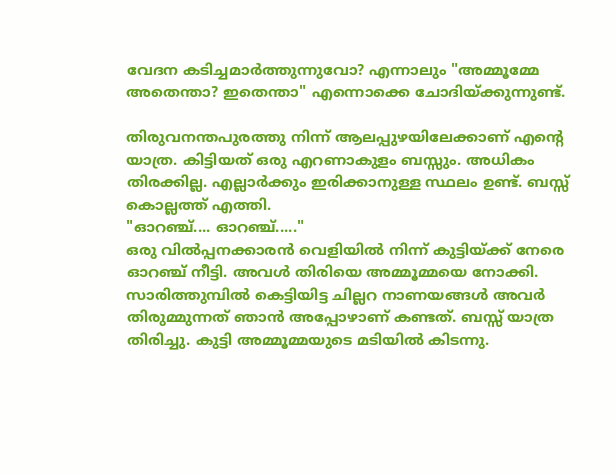വേദന കടിച്ചമാര്‍ത്തുന്നുവോ? എന്നാലും "അമ്മൂമ്മേ അതെന്താ? ഇതെന്താ" എന്നൊക്കെ ചോദിയ്ക്കുന്നുണ്ട്.

തിരുവനന്തപുരത്തു നിന്ന് ആലപ്പുഴയിലേക്കാണ് എന്റെ യാത്ര. കിട്ടിയത് ഒരു എറണാകുളം ബസ്സും. അധികം തിരക്കില്ല. എല്ലാര്‍ക്കും ഇരിക്കാനുള്ള സ്ഥലം ഉണ്ട്. ബസ്സ്‌ കൊല്ലത്ത് എത്തി.
"ഓറഞ്ച്.... ഓറഞ്ച്....."
ഒരു വില്‍പ്പനക്കാരന്‍ വെളിയില്‍ നിന്ന് കുട്ടിയ്ക്ക് നേരെ ഓറഞ്ച് നീട്ടി. അവള്‍ തിരിയെ അമ്മൂമ്മയെ നോക്കി. സാരിത്തുമ്പില്‍ കെട്ടിയിട്ട ചില്ലറ നാണയങ്ങള്‍ അവര്‍ തിരുമ്മുന്നത് ഞാന്‍ അപ്പോഴാണ്‌ കണ്ടത്. ബസ്സ് യാത്ര തിരിച്ചു. കുട്ടി അമ്മൂമ്മയുടെ മടിയില്‍ കിടന്നു.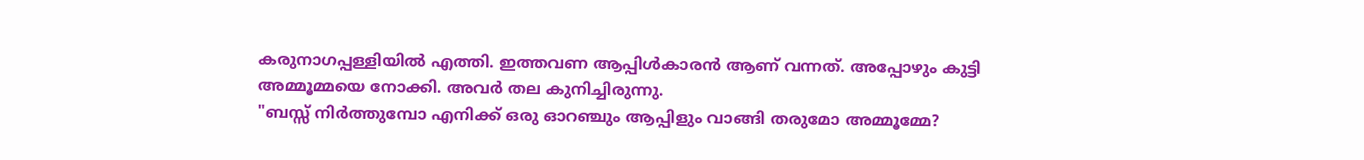കരുനാഗപ്പള്ളിയില്‍ എത്തി. ഇത്തവണ ആപ്പിള്‍കാരന്‍ ആണ് വന്നത്. അപ്പോഴും കുട്ടി അമ്മൂമ്മയെ നോക്കി. അവര്‍ തല കുനിച്ചിരുന്നു.
"ബസ്സ് നിര്‍ത്തുമ്പോ എനിക്ക് ഒരു ഓറഞ്ചും ആപ്പിളും വാങ്ങി തരുമോ അമ്മൂമ്മേ?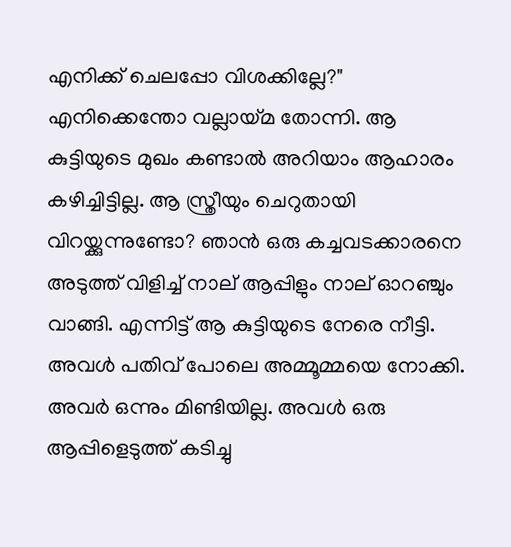എനിക്ക് ചെലപ്പോ വിശക്കില്ലേ?"
എനിക്കെന്തോ വല്ലായ്മ തോന്നി. ആ കുട്ടിയുടെ മുഖം കണ്ടാല്‍ അറിയാം ആഹാരം കഴിച്ചിട്ടില്ല. ആ സ്ത്രീയും ചെറുതായി വിറയ്ക്കുന്നുണ്ടോ? ഞാന്‍ ഒരു കച്ചവടക്കാരനെ അടുത്ത് വിളിച്ച് നാല് ആപ്പിളും നാല് ഓറഞ്ചും വാങ്ങി. എന്നിട്ട് ആ കുട്ടിയുടെ നേരെ നീട്ടി. അവള്‍ പതിവ് പോലെ അമ്മൂമ്മയെ നോക്കി. അവര്‍ ഒന്നും മിണ്ടിയില്ല. അവള്‍ ഒരു ആപ്പിളെടുത്ത് കടിച്ചു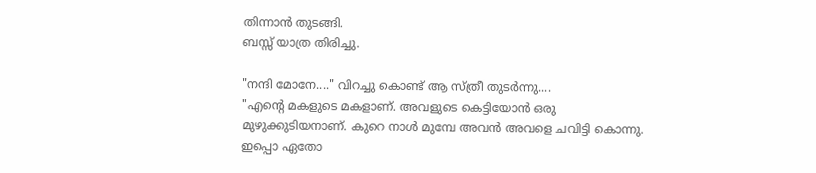തിന്നാന്‍ തുടങ്ങി.
ബസ്സ്‌ യാത്ര തിരിച്ചു.

"നന്ദി മോനേ...." വിറച്ചു കൊണ്ട് ആ സ്ത്രീ തുടര്‍ന്നു....
"എന്റെ മകളുടെ മകളാണ്. അവളുടെ കെട്ടിയോന്‍ ഒരു മുഴുക്കുടിയനാണ്. കുറെ നാള്‍ മുമ്പേ അവന്‍ അവളെ ചവിട്ടി കൊന്നു. ഇപ്പൊ ഏതോ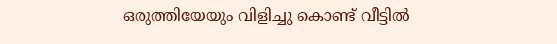ഒരുത്തിയേയും വിളിച്ചു കൊണ്ട് വീട്ടില്‍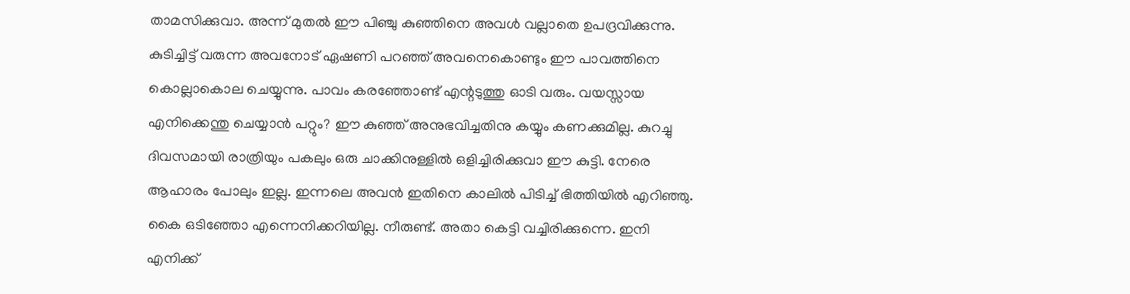താമസിക്കുവാ. അന്ന് മുതല്‍ ഈ പിഞ്ചു കുഞ്ഞിനെ അവള്‍ വല്ലാതെ ഉപദ്രവിക്കുന്നു. കുടിച്ചിട്ട് വരുന്ന അവനോട് ഏഷണി പറഞ്ഞ് അവനെകൊണ്ടും ഈ പാവത്തിനെ കൊല്ലാകൊല ചെയ്യുന്നു. പാവം കരഞ്ഞോണ്ട് എന്റടുത്തു ഓടി വരും. വയസ്സായ എനിക്കെന്തു ചെയ്യാന്‍ പറ്റും? ഈ കുഞ്ഞ് അനുഭവിച്ചതിനു കയ്യും കണക്കുമില്ല. കുറച്ചു ദിവസമായി രാത്രിയും പകലും ഒരു ചാക്കിനുള്ളില്‍ ഒളിച്ചിരിക്കുവാ ഈ കുട്ടി. നേരെ ആഹാരം പോലും ഇല്ല. ഇന്നലെ അവന്‍ ഇതിനെ കാലില്‍ പിടിച്ച് ഭിത്തിയില്‍ എറിഞ്ഞു. കൈ ഒടിഞ്ഞോ എന്നെനിക്കറിയില്ല. നീരുണ്ട്. അതാ കെട്ടി വച്ചിരിക്കുന്നെ. ഇനി എനിക്ക്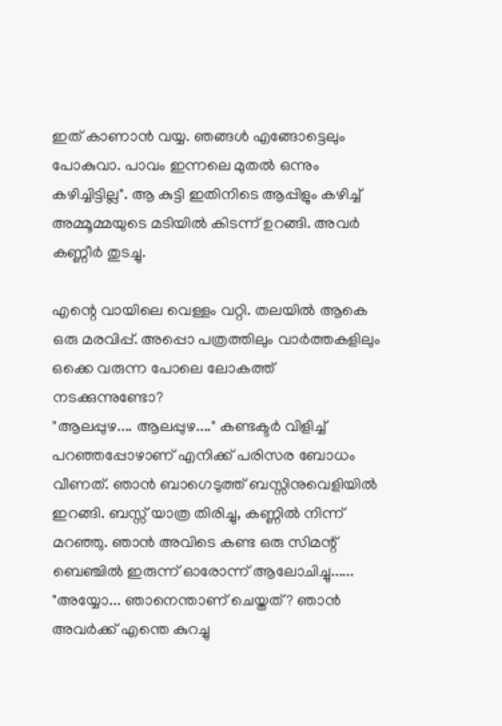ഇത് കാണാന്‍ വയ്യ. ഞങ്ങള്‍ എങ്ങോട്ടെലും പോകുവാ. പാവം ഇന്നലെ മുതല്‍ ഒന്നും കഴിച്ചിട്ടില്ല". ആ കുട്ടി ഇതിനിടെ ആപ്പിളും കഴിച്ച് അമ്മൂമ്മയുടെ മടിയില്‍ കിടന്ന് ഉറങ്ങി. അവര്‍ കണ്ണീര്‍ തുടച്ചു.

എന്റെ വായിലെ വെള്ളം വറ്റി. തലയില്‍ ആകെ ഒരു മരവിപ്പ്. അപ്പൊ പത്രത്തിലും വാര്‍ത്തകളിലും ഒക്കെ വരുന്ന പോലെ ലോകത്ത് നടക്കുന്നുണ്ടോ?
"ആലപ്പുഴ.... ആലപ്പുഴ...." കണ്ടക്ടര്‍ വിളിച്ച് പറഞ്ഞപ്പോഴാണ് എനിക്ക് പരിസര ബോധം വീണത്‌. ഞാന്‍ ബാഗെടുത്ത്‌ ബസ്സിനുവെളിയില്‍ ഇറങ്ങി. ബസ്സ്‌ യാത്ര തിരിച്ചു, കണ്ണില്‍ നിന്ന് മറഞ്ഞു. ഞാന്‍ അവിടെ കണ്ട ഒരു സിമന്റ് ബെഞ്ചില്‍ ഇരുന്ന് ഓരോന്ന് ആലോചിച്ചു......
"അയ്യോ... ഞാനെന്താണ് ചെയ്തത്? ഞാന്‍ അവര്‍ക്ക് എന്തെ കുറച്ചു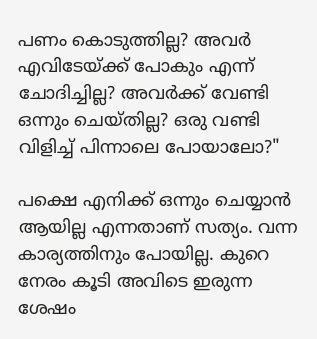പണം കൊടുത്തില്ല? അവര്‍ എവിടേയ്ക്ക് പോകും എന്ന് ചോദിച്ചില്ല? അവര്‍ക്ക് വേണ്ടി ഒന്നും ചെയ്തില്ല? ഒരു വണ്ടി വിളിച്ച് പിന്നാലെ പോയാലോ?"

പക്ഷെ എനിക്ക് ഒന്നും ചെയ്യാന്‍ ആയില്ല എന്നതാണ് സത്യം. വന്ന കാര്യത്തിനും പോയില്ല. കുറെ നേരം കൂടി അവിടെ ഇരുന്ന ശേഷം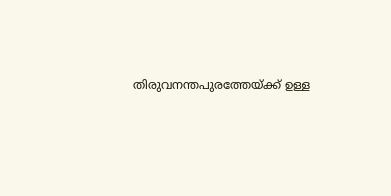തിരുവനന്തപുരത്തേയ്ക്ക് ഉള്ള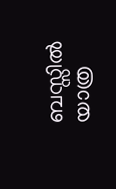ബസ്സില്‍ യാത്ര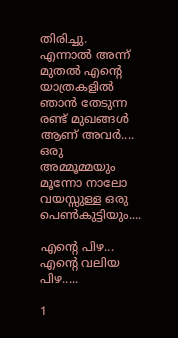തിരിച്ചു. എന്നാല്‍ അന്ന് മുതല്‍ എന്റെ യാത്രകളില്‍ ഞാന്‍ തേടുന്ന രണ്ട് മുഖങ്ങള്‍ ആണ് അവര്‍....
ഒരു അമ്മൂമ്മയും മൂന്നോ നാലോ വയസ്സുള്ള ഒരു പെണ്‍കുട്ടിയും....

എന്റെ പിഴ... എന്റെ വലിയ പിഴ.....

1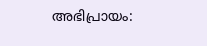അഭിപ്രായം: